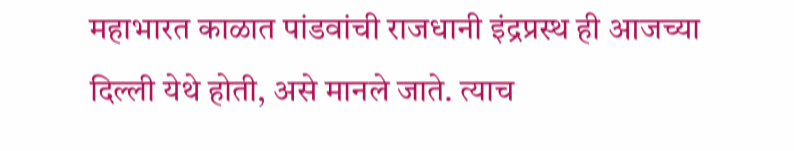महाभारत काळात पांडवांची राजधानी इंद्रप्रस्थ ही आजच्या दिल्ली येथे होती, असे मानले जाते. त्याच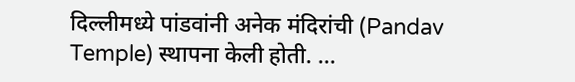दिल्लीमध्ये पांडवांनी अनेक मंदिरांची (Pandav Temple) स्थापना केली होती. ...